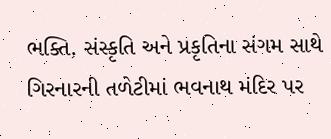ભક્તિ, સંસ્કૃતિ અને પ્રકૃતિના સંગમ સાથે ગિરનારની તળેટીમાં ભવનાથ મંદિર પર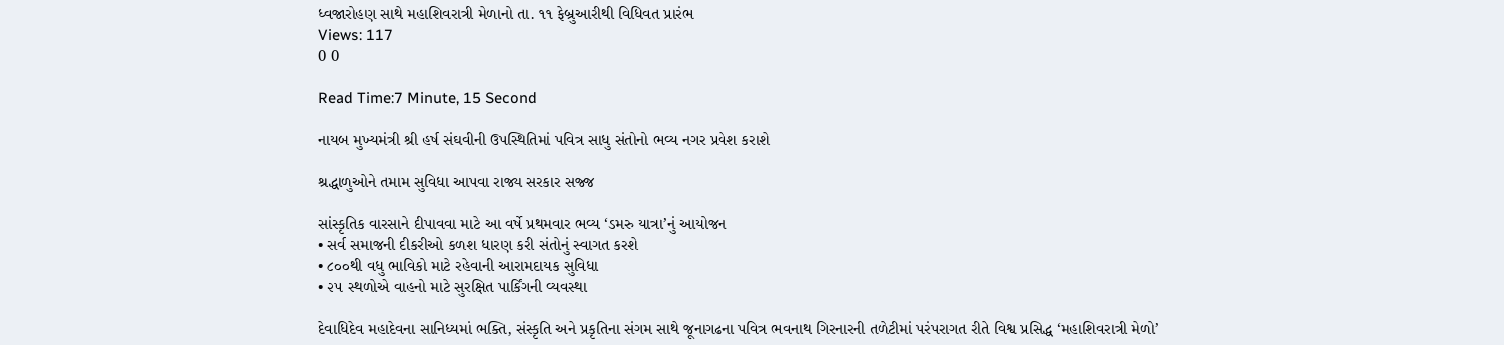ધ્વજારોહણ સાથે મહાશિવરાત્રી મેળાનો તા. ૧૧ ફેબ્રુઆરીથી વિધિવત પ્રારંભ
Views: 117
0 0

Read Time:7 Minute, 15 Second

નાયબ મુખ્યમંત્રી શ્રી હર્ષ સંઘવીની ઉપસ્થિતિમાં પવિત્ર સાધુ સંતોનો ભવ્ય નગર પ્રવેશ કરાશે

શ્રદ્ધાળુઓને તમામ સુવિધા આપવા રાજ્ય સરકાર સજ્જ

સાંસ્કૃતિક વારસાને દીપાવવા માટે આ વર્ષે પ્રથમવાર ભવ્ય ‘ડમરુ યાત્રા’નું આયોજન
• સર્વ સમાજની દીકરીઓ કળશ ધારણ કરી સંતોનું સ્વાગત કરશે
• ૮૦૦થી વધુ ભાવિકો માટે રહેવાની આરામદાયક સુવિધા
• ૨૫ સ્થળોએ વાહનો માટે સુરક્ષિત પાર્કિંગની વ્યવસ્થા

દેવાધિદેવ મહાદેવના સાનિધ્યમાં ભક્તિ, સંસ્કૃતિ અને પ્રકૃતિના સંગમ સાથે જૂનાગઢના પવિત્ર ભવનાથ ગિરનારની તળેટીમાં પરંપરાગત રીતે વિશ્વ પ્રસિદ્ધ ‘મહાશિવરાત્રી મેળો’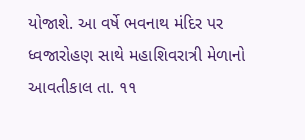યોજાશે. આ વર્ષે ભવનાથ મંદિર પર ધ્વજારોહણ સાથે મહાશિવરાત્રી મેળાનો આવતીકાલ તા. ૧૧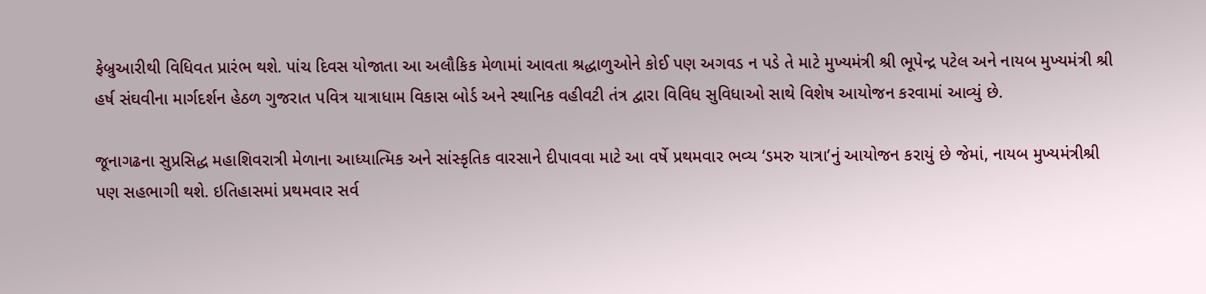ફેબ્રુઆરીથી વિધિવત પ્રારંભ થશે. પાંચ દિવસ યોજાતા આ અલૌકિક મેળામાં આવતા શ્રદ્ધાળુઓને કોઈ પણ અગવડ ન પડે તે માટે મુખ્યમંત્રી શ્રી ભૂપેન્દ્ર પટેલ અને નાયબ મુખ્યમંત્રી શ્રી હર્ષ સંઘવીના માર્ગદર્શન હેઠળ ગુજરાત પવિત્ર યાત્રાધામ વિકાસ બોર્ડ અને સ્થાનિક વહીવટી તંત્ર દ્વારા વિવિધ સુવિધાઓ સાથે વિશેષ આયોજન કરવામાં આવ્યું છે.

જૂનાગઢના સુપ્રસિદ્ધ મહાશિવરાત્રી મેળાના આધ્યાત્મિક અને સાંસ્કૃતિક વારસાને દીપાવવા માટે આ વર્ષે પ્રથમવાર ભવ્ય ‘ડમરુ યાત્રા’નું આયોજન કરાયું છે જેમાં, નાયબ મુખ્યમંત્રીશ્રી પણ સહભાગી થશે. ઇતિહાસમાં પ્રથમવાર સર્વ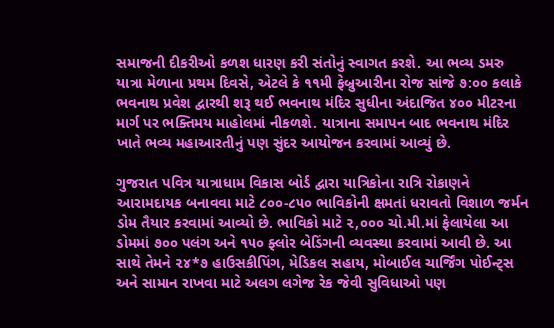સમાજની દીકરીઓ કળશ ધારણ કરી સંતોનું સ્વાગત કરશે. આ ભવ્ય ડમરુ યાત્રા મેળાના પ્રથમ દિવસે, એટલે કે ૧૧મી ફેબ્રુઆરીના રોજ સાંજે ૭:૦૦ કલાકે ભવનાથ પ્રવેશ દ્વારથી શરૂ થઈ ભવનાથ મંદિર સુધીના અંદાજિત ૪૦૦ મીટરના માર્ગ પર ભક્તિમય માહોલમાં નીકળશે. યાત્રાના સમાપન બાદ ભવનાથ મંદિર ખાતે ભવ્ય મહાઆરતીનું પણ સુંદર આયોજન કરવામાં આવ્યું છે.

ગુજરાત પવિત્ર યાત્રાધામ વિકાસ બોર્ડ દ્વારા યાત્રિકોના રાત્રિ રોકાણને આરામદાયક બનાવવા માટે ૮૦૦-૮૫૦ ભાવિકોની ક્ષમતાં ધરાવતો વિશાળ જર્મન ડોમ તૈયાર કરવામાં આવ્યો છે. ભાવિકો માટે ૨,૦૦૦ ચો.મી.માં ફેલાયેલા આ ડોમમાં ૭૦૦ પલંગ અને ૧૫૦ ફ્લોર બેડિંગની વ્યવસ્થા કરવામાં આવી છે. આ સાથે તેમને ૨૪*૭ હાઉસકીપિંગ, મેડિકલ સહાય, મોબાઈલ ચાર્જિંગ પોઈન્ટ્સ અને સામાન રાખવા માટે અલગ લગેજ રેક જેવી સુવિધાઓ પણ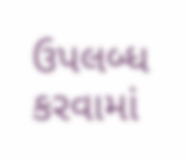ઉપલબ્ધ કરવામાં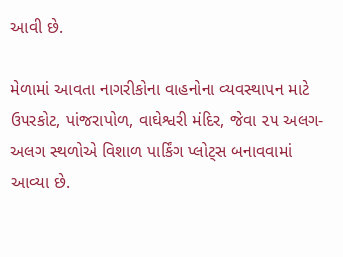આવી છે.

મેળામાં આવતા નાગરીકોના વાહનોના વ્યવસ્થાપન માટે ઉ૫રકોટ, પાંજરાપોળ, વાઘેશ્વરી મંદિર, જેવા ૨૫ અલગ-અલગ સ્થળોએ વિશાળ પાર્કિંગ પ્લોટ્સ બનાવવામાં આવ્યા છે.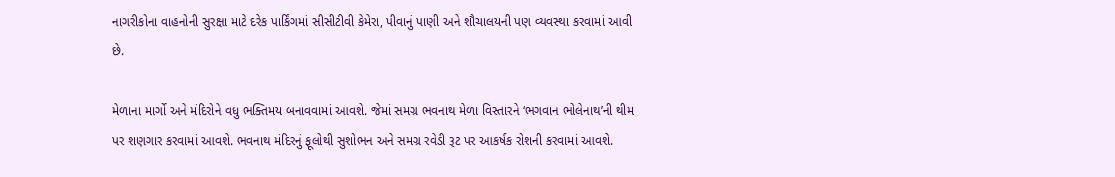નાગરીકોના વાહનોની સુરક્ષા માટે દરેક પાર્કિંગમાં સીસીટીવી કેમેરા, પીવાનું પાણી અને શૌચાલયની પણ વ્યવસ્થા કરવામાં આવી છે.

મેળાના માર્ગો અને મંદિરોને વધુ ભક્તિમય બનાવવામાં આવશે. જેમાં સમગ્ર ભવનાથ મેળા વિસ્તારને ‘ભગવાન ભોલેનાથ’ની થીમ પર શણગાર કરવામાં આવશે. ભવનાથ મંદિરનું ફૂલોથી સુશોભન અને સમગ્ર રવેડી રૂટ પર આકર્ષક રોશની કરવામાં આવશે.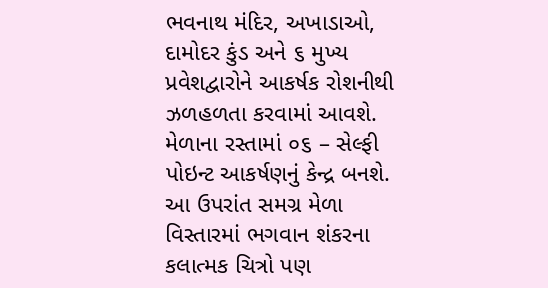ભવનાથ મંદિર, અખાડાઓ, દામોદર કુંડ અને ૬ મુખ્ય પ્રવેશદ્વારોને આકર્ષક રોશનીથી ઝળહળતા કરવામાં આવશે. મેળાના રસ્તામાં ૦૬ – સેલ્ફી પોઇન્ટ આકર્ષણનું કેન્દ્ર બનશે. આ ઉપરાંત સમગ્ર મેળા વિસ્તારમાં ભગવાન શંકરના કલાત્મક ચિત્રો પણ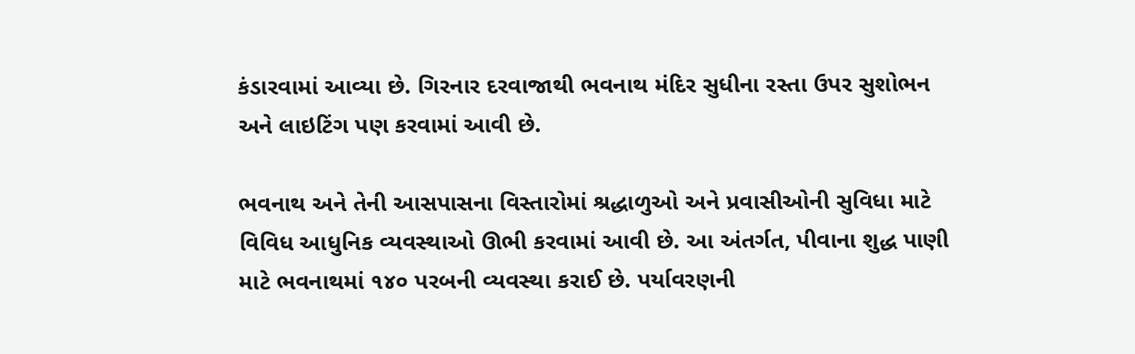કંડારવામાં આવ્યા છે. ગિરનાર દરવાજાથી ભવનાથ મંદિર સુધીના રસ્તા ઉપર સુશોભન અને લાઇટિંગ પણ કરવામાં આવી છે.

ભવનાથ અને તેની આસપાસના વિસ્તારોમાં શ્રદ્ધાળુઓ અને પ્રવાસીઓની સુવિધા માટે વિવિધ આધુનિક વ્યવસ્થાઓ ઊભી કરવામાં આવી છે. આ અંતર્ગત, પીવાના શુદ્ધ પાણી માટે ભવનાથમાં ૧૪૦ પરબની વ્યવસ્થા કરાઈ છે. પર્યાવરણની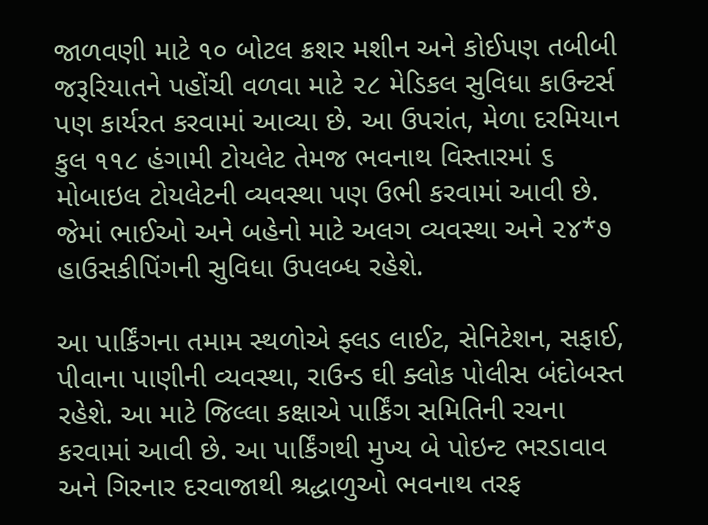જાળવણી માટે ૧૦ બોટલ ક્રશર મશીન અને કોઈપણ તબીબી જરૂરિયાતને પહોંચી વળવા માટે ૨૮ મેડિકલ સુવિધા કાઉન્ટર્સ પણ કાર્યરત કરવામાં આવ્યા છે. આ ઉપરાંત, મેળા દરમિયાન કુલ ૧૧૮ હંગામી ટોયલેટ તેમજ ભવનાથ વિસ્તારમાં ૬ મોબાઇલ ટોયલેટની વ્યવસ્થા પણ ઉભી કરવામાં આવી છે. જેમાં ભાઈઓ અને બહેનો માટે અલગ વ્યવસ્થા અને ૨૪*૭ હાઉસકીપિંગની સુવિધા ઉપલબ્ધ રહેશે.

આ પાર્કિંગના તમામ સ્થળોએ ફ્લડ લાઈટ, સેનિટેશન, સફાઈ, પીવાના પાણીની વ્યવસ્થા, રાઉન્ડ ઘી ક્લોક પોલીસ બંદોબસ્ત રહેશે. આ માટે જિલ્લા કક્ષાએ પાર્કિંગ સમિતિની રચના કરવામાં આવી છે. આ પાર્કિંગથી મુખ્ય બે પોઇન્ટ ભરડાવાવ અને ગિરનાર દરવાજાથી શ્રદ્ધાળુઓ ભવનાથ તરફ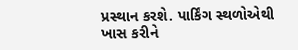પ્રસ્થાન કરશે. પાર્કિંગ સ્થળોએથી ખાસ કરીને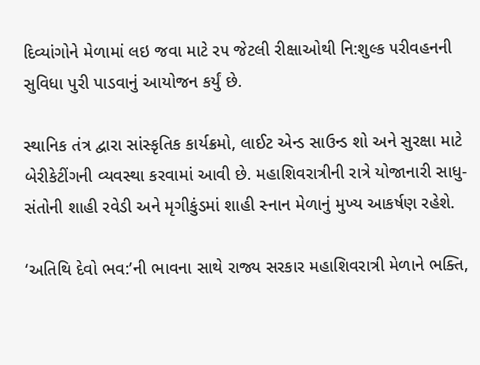દિવ્યાંગોને મેળામાં લઇ જવા માટે ર૫ જેટલી રીક્ષાઓથી નિ:શુલ્ક ૫રીવહનની સુવિધા પુરી પાડવાનું આયોજન કર્યું છે.

સ્થાનિક તંત્ર દ્વારા સાંસ્કૃતિક કાર્યક્રમો, લાઈટ એન્ડ સાઉન્ડ શો અને સુરક્ષા માટે બેરીકેટીંગની વ્યવસ્થા કરવામાં આવી છે. મહાશિવરાત્રીની રાત્રે યોજાનારી સાધુ-સંતોની શાહી રવેડી અને મૃગીકુંડમાં શાહી સ્નાન મેળાનું મુખ્ય આકર્ષણ રહેશે.

‘અતિથિ દેવો ભવ:’ની ભાવના સાથે રાજ્ય સરકાર મહાશિવરાત્રી મેળાને ભક્તિ,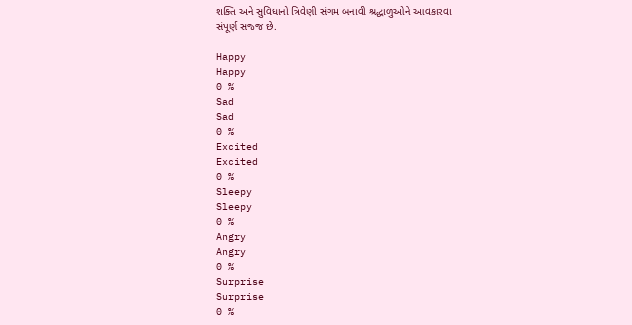શક્તિ અને સુવિધાનો ત્રિવેણી સંગમ બનાવી શ્રદ્ધાળુઓને આવકારવા સંપૂર્ણ સજ્જ છે.

Happy
Happy
0 %
Sad
Sad
0 %
Excited
Excited
0 %
Sleepy
Sleepy
0 %
Angry
Angry
0 %
Surprise
Surprise
0 %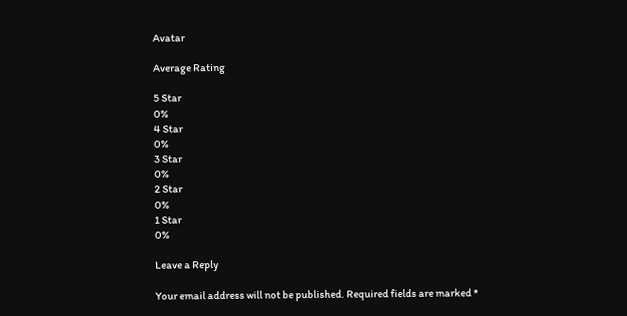Avatar

Average Rating

5 Star
0%
4 Star
0%
3 Star
0%
2 Star
0%
1 Star
0%

Leave a Reply

Your email address will not be published. Required fields are marked *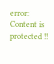error: Content is protected !!